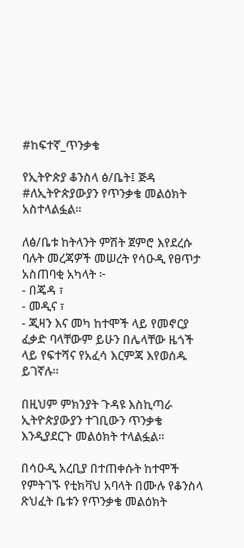#ከፍተኛ_ጥንቃቄ

የኢትዮጵያ ቆንስላ ፅ/ቤት፤ ጅዳ #ለኢትዮጵያውያን የጥንቃቄ መልዕክት አስተላልፏል።

ለፅ/ቤቱ ከትላንት ምሽት ጀምሮ እየደረሱ ባሉት መረጃዎች መሠረት የሳዑዲ የፀጥታ አስጠባቂ አካላት ፦
- በጄዳ ፣
- መዲና ፣
- ጂዛን እና መካ ከተሞች ላይ የመኖርያ ፈቃድ ባላቸውም ይሁን በሌላቸው ዜጎች ላይ የፍተሻና የአፈሳ እርምጃ እየወሰዱ ይገኛሉ።

በዚህም ምክንያት ጉዳዩ እስኪጣራ ኢትዮጵያውያን ተገቢውን ጥንቃቄ እንዲያደርጉ መልዕክት ተላልፏል።

በሳዑዲ አረቢያ በተጠቀሱት ከተሞች የምትገኙ የቲክቫህ አባላት በሙሉ የቆንስላ ጽህፈት ቤቱን የጥንቃቄ መልዕክት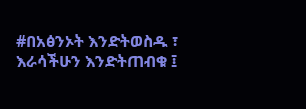#በአፅንኦት እንድትወስዱ ፣ እራሳችሁን እንድትጠብቁ ፤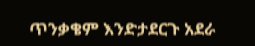ጥንቃቄም እንድታደርጉ አደራ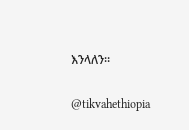እንላለን።

@tikvahethiopia